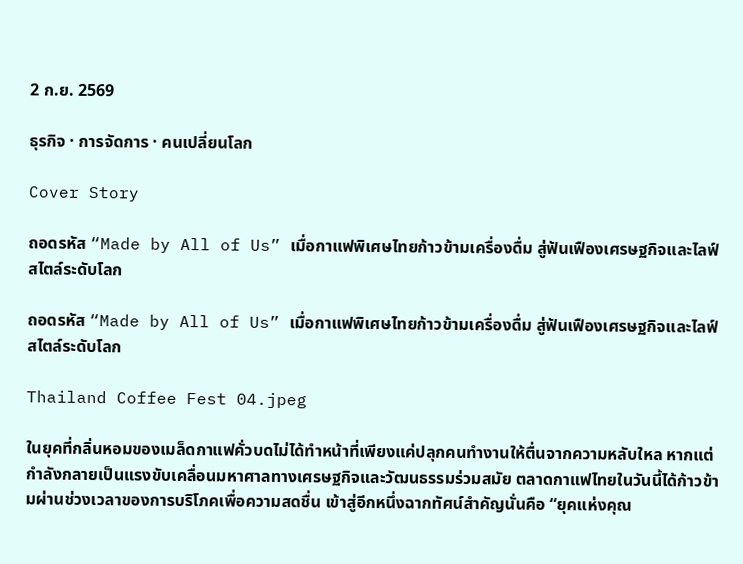2 ก.ย. 2569

ธุรกิจ · การจัดการ · คนเปลี่ยนโลก

Cover Story

ถอดรหัส “Made by All of Us” เมื่อกาแฟพิเศษไทยก้าวข้ามเครื่องดื่ม สู่ฟันเฟืองเศรษฐกิจและไลฟ์สไตล์ระดับโลก

ถอดรหัส “Made by All of Us” เมื่อกาแฟพิเศษไทยก้าวข้ามเครื่องดื่ม สู่ฟันเฟืองเศรษฐกิจและไลฟ์สไตล์ระดับโลก

Thailand Coffee Fest 04.jpeg

ในยุคที่กลิ่นหอมของเมล็ดกาแฟคั่วบดไม่ได้ทำหน้าที่เพียงแค่ปลุกคนทำงานให้ตื่นจากความหลับใหล หากแต่กำลังกลายเป็นแรงขับเคลื่อนมหาศาลทางเศรษฐกิจและวัฒนธรรมร่วมสมัย ตลาดกาแฟไทยในวันนี้ได้ก้าวข้ามผ่านช่วงเวลาของการบริโภคเพื่อความสดชื่น เข้าสู่อีกหนึ่งฉากทัศน์สำคัญนั่นคือ “ยุคแห่งคุณ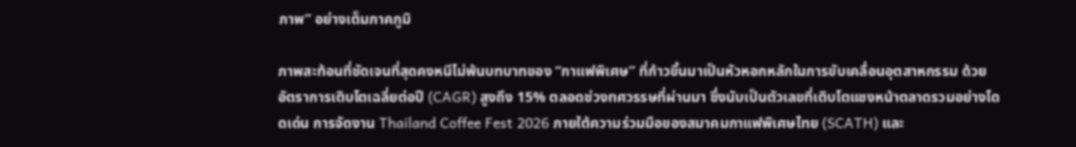ภาพ” อย่างเต็มภาคภูมิ

ภาพสะท้อนที่ชัดเจนที่สุดคงหนีไม่พ้นบทบาทของ “กาแฟพิเศษ” ที่ก้าวขึ้นมาเป็นหัวหอกหลักในการขับเคลื่อนอุตสาหกรรม ด้วยอัตราการเติบโตเฉลี่ยต่อปี (CAGR) สูงถึง 15% ตลอดช่วงทศวรรษที่ผ่านมา ซึ่งนับเป็นตัวเลขที่เติบโตแซงหน้าตลาดรวมอย่างโดดเด่น การจัดงาน Thailand Coffee Fest 2026 ภายใต้ความร่วมมือของสมาคมกาแฟพิเศษไทย (SCATH) และ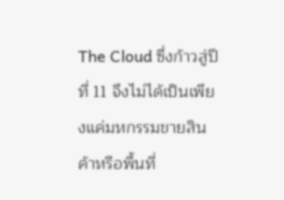The Cloud ซึ่งก้าวสู่ปีที่ 11 จึงไม่ได้เป็นเพียงแค่มหกรรมขายสินค้าหรือพื้นที่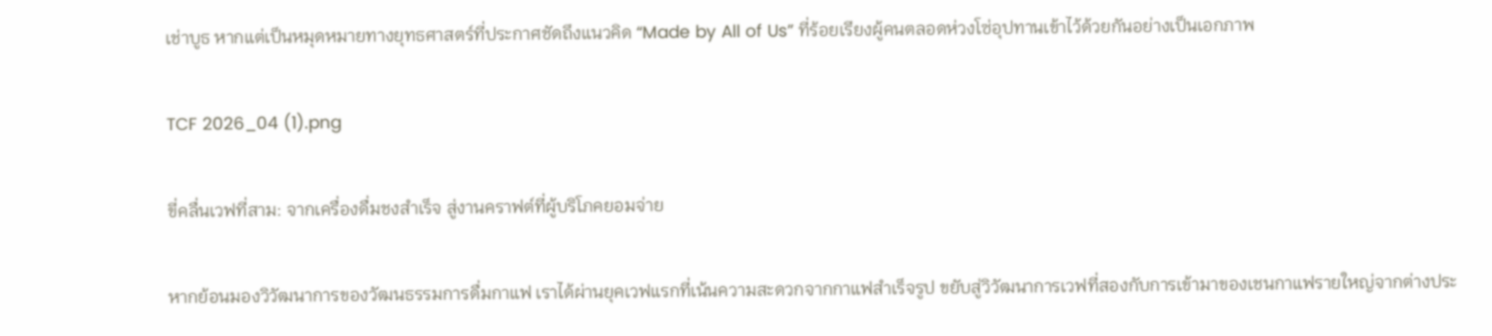เช่าบูธ หากแต่เป็นหมุดหมายทางยุทธศาสตร์ที่ประกาศชัดถึงแนวคิด “Made by All of Us” ที่ร้อยเรียงผู้คนตลอดห่วงโซ่อุปทานเข้าไว้ด้วยกันอย่างเป็นเอกภาพ

TCF 2026_04 (1).png

ขี่คลื่นเวฟที่สาม: จากเครื่องดื่มชงสำเร็จ สู่งานคราฟต์ที่ผู้บริโภคยอมจ่าย

หากย้อนมองวิวัฒนาการของวัฒนธรรมการดื่มกาแฟ เราได้ผ่านยุคเวฟแรกที่เน้นความสะดวกจากกาแฟสำเร็จรูป ขยับสู่วิวัฒนาการเวฟที่สองกับการเข้ามาของเชนกาแฟรายใหญ่จากต่างประ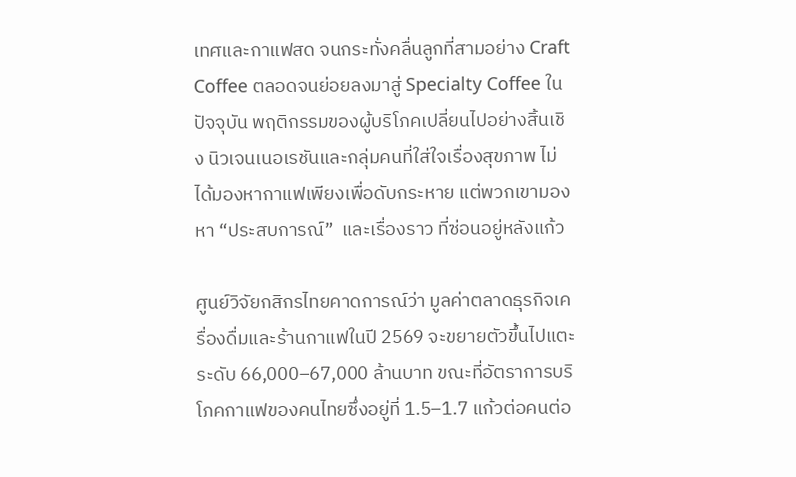เทศและกาแฟสด จนกระทั่งคลื่นลูกที่สามอย่าง Craft Coffee ตลอดจนย่อยลงมาสู่ Specialty Coffee ในปัจจุบัน พฤติกรรมของผู้บริโภคเปลี่ยนไปอย่างสิ้นเชิง นิวเจนเนอเรชันและกลุ่มคนที่ใส่ใจเรื่องสุขภาพ ไม่ได้มองหากาแฟเพียงเพื่อดับกระหาย แต่พวกเขามองหา “ประสบการณ์”  และเรื่องราว ที่ซ่อนอยู่หลังแก้ว

ศูนย์วิจัยกสิกรไทยคาดการณ์ว่า มูลค่าตลาดธุรกิจเครื่องดื่มและร้านกาแฟในปี 2569 จะขยายตัวขึ้นไปแตะระดับ 66,000–67,000 ล้านบาท ขณะที่อัตราการบริโภคกาแฟของคนไทยซึ่งอยู่ที่ 1.5–1.7 แก้วต่อคนต่อ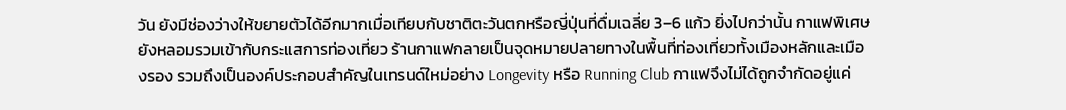วัน ยังมีช่องว่างให้ขยายตัวได้อีกมากเมื่อเทียบกับชาติตะวันตกหรือญี่ปุ่นที่ดื่มเฉลี่ย 3–6 แก้ว ยิ่งไปกว่านั้น กาแฟพิเศษยังหลอมรวมเข้ากับกระแสการท่องเที่ยว ร้านกาแฟกลายเป็นจุดหมายปลายทางในพื้นที่ท่องเที่ยวทั้งเมืองหลักและเมืองรอง รวมถึงเป็นองค์ประกอบสำคัญในเทรนด์ใหม่อย่าง Longevity หรือ Running Club กาแฟจึงไม่ได้ถูกจำกัดอยู่แค่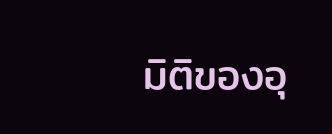มิติของอุ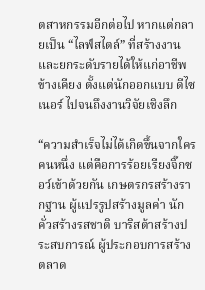ตสาหกรรมอีกต่อไป หากแต่กลายเป็น “ไลฟ์สไตล์” ที่สร้างงานและยกระดับรายได้ให้แก่อาชีพข้างเคียง ตั้งแต่นักออกแบบ ดีไซเนอร์ ไปจนถึงงานวิจัยเชิงลึก

“ความสำเร็จไม่ได้เกิดขึ้นจากใครคนหนึ่ง แต่คือการร้อยเรียงจิ๊กซอว์เข้าด้วยกัน เกษตรกรสร้างรากฐาน ผู้แปรรูปสร้างมูลค่า นักคั่วสร้างรสชาติ บาริสต้าสร้างประสบการณ์ ผู้ประกอบการสร้างตลาด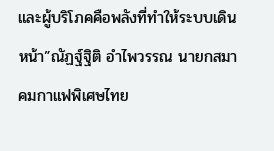และผู้บริโภคคือพลังที่ทำให้ระบบเดินหน้า”ณัฏฐ์ฐิติ อำไพวรรณ นายกสมาคมกาแฟพิเศษไทย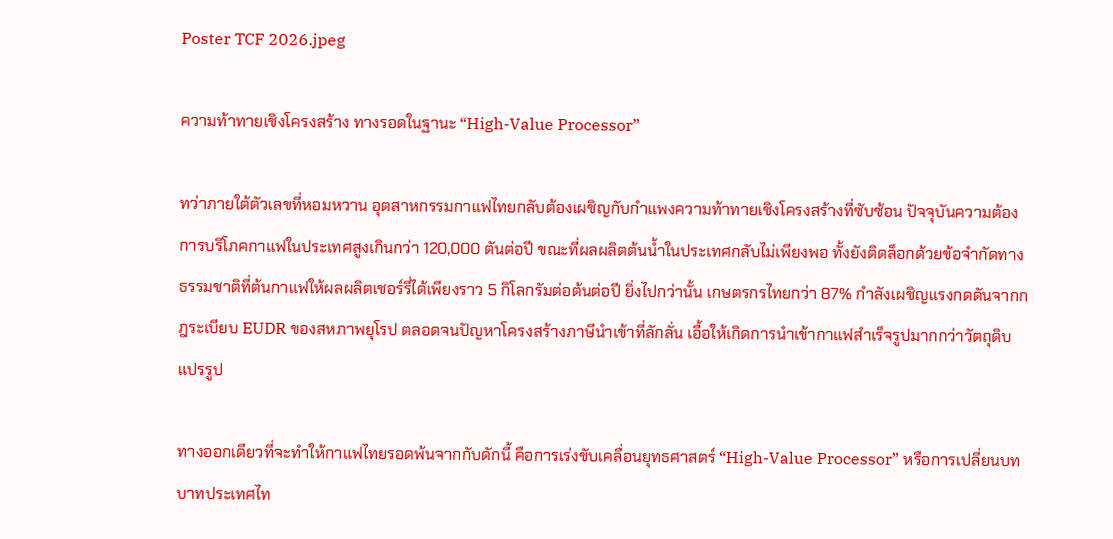Poster TCF 2026.jpeg

ความท้าทายเชิงโครงสร้าง ทางรอดในฐานะ “High-Value Processor”

ทว่าภายใต้ตัวเลขที่หอมหวาน อุตสาหกรรมกาแฟไทยกลับต้องเผชิญกับกำแพงความท้าทายเชิงโครงสร้างที่ซับซ้อน ปัจจุบันความต้องการบริโภคกาแฟในประเทศสูงเกินกว่า 120,000 ตันต่อปี ขณะที่ผลผลิตต้นน้ำในประเทศกลับไม่เพียงพอ ทั้งยังติดล็อกด้วยข้อจำกัดทางธรรมชาติที่ต้นกาแฟให้ผลผลิตเชอร์รี่ได้เพียงราว 5 กิโลกรัมต่อต้นต่อปี ยิ่งไปกว่านั้น เกษตรกรไทยกว่า 87% กำลังเผชิญแรงกดดันจากกฎระเบียบ EUDR ของสหภาพยุโรป ตลอดจนปัญหาโครงสร้างภาษีนำเข้าที่ลักลั่น เอื้อให้เกิดการนำเข้ากาแฟสำเร็จรูปมากกว่าวัตถุดิบแปรรูป

ทางออกเดียวที่จะทำให้กาแฟไทยรอดพ้นจากกับดักนี้ คือการเร่งขับเคลื่อนยุทธศาสตร์ “High-Value Processor” หรือการเปลี่ยนบทบาทประเทศไท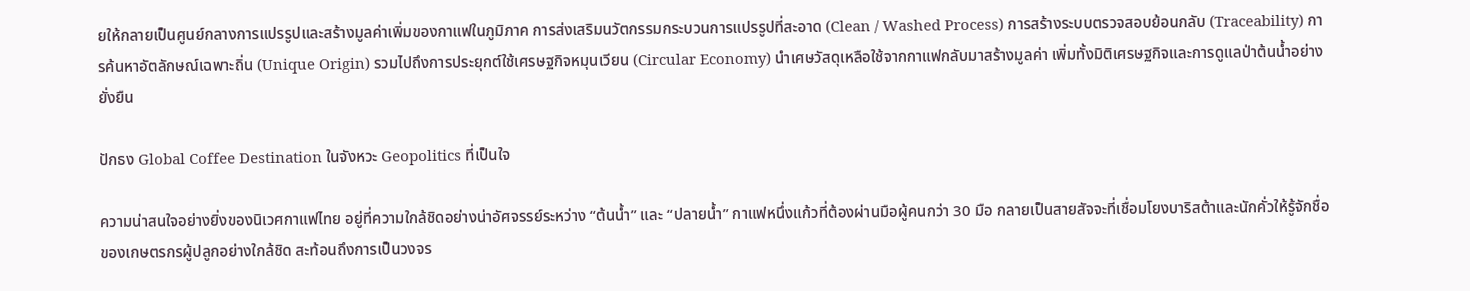ยให้กลายเป็นศูนย์กลางการแปรรูปและสร้างมูลค่าเพิ่มของกาแฟในภูมิภาค การส่งเสริมนวัตกรรมกระบวนการแปรรูปที่สะอาด (Clean / Washed Process) การสร้างระบบตรวจสอบย้อนกลับ (Traceability) การค้นหาอัตลักษณ์เฉพาะถิ่น (Unique Origin) รวมไปถึงการประยุกต์ใช้เศรษฐกิจหมุนเวียน (Circular Economy) นำเศษวัสดุเหลือใช้จากกาแฟกลับมาสร้างมูลค่า เพิ่มทั้งมิติเศรษฐกิจและการดูแลป่าต้นน้ำอย่างยั่งยืน

ปักธง Global Coffee Destination ในจังหวะ Geopolitics ที่เป็นใจ

ความน่าสนใจอย่างยิ่งของนิเวศกาแฟไทย อยู่ที่ความใกล้ชิดอย่างน่าอัศจรรย์ระหว่าง “ต้นน้ำ” และ “ปลายน้ำ” กาแฟหนึ่งแก้วที่ต้องผ่านมือผู้คนกว่า 30 มือ กลายเป็นสายสัจจะที่เชื่อมโยงบาริสต้าและนักคั่วให้รู้จักชื่อของเกษตรกรผู้ปลูกอย่างใกล้ชิด สะท้อนถึงการเป็นวงจร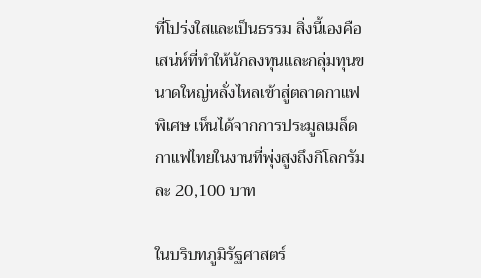ที่โปร่งใสและเป็นธรรม สิ่งนี้เองคือเสน่ห์ที่ทำให้นักลงทุนและกลุ่มทุนขนาดใหญ่หลั่งไหลเข้าสู่ตลาดกาแฟพิเศษ เห็นได้จากการประมูลเมล็ดกาแฟไทยในงานที่พุ่งสูงถึงกิโลกรัมละ 20,100 บาท

ในบริบทภูมิรัฐศาสตร์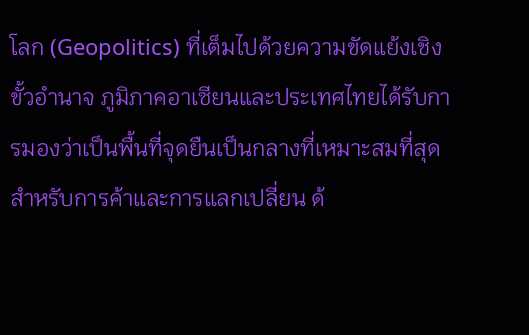โลก (Geopolitics) ที่เต็มไปด้วยความขัดแย้งเชิงขั้วอำนาจ ภูมิภาคอาเซียนและประเทศไทยได้รับการมองว่าเป็นพื้นที่จุดยืนเป็นกลางที่เหมาะสมที่สุดสำหรับการค้าและการแลกเปลี่ยน ด้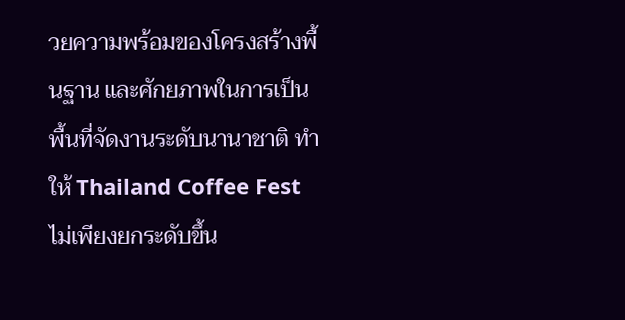วยความพร้อมของโครงสร้างพื้นฐาน และศักยภาพในการเป็นพื้นที่จัดงานระดับนานาชาติ ทำให้ Thailand Coffee Fest ไม่เพียงยกระดับขึ้น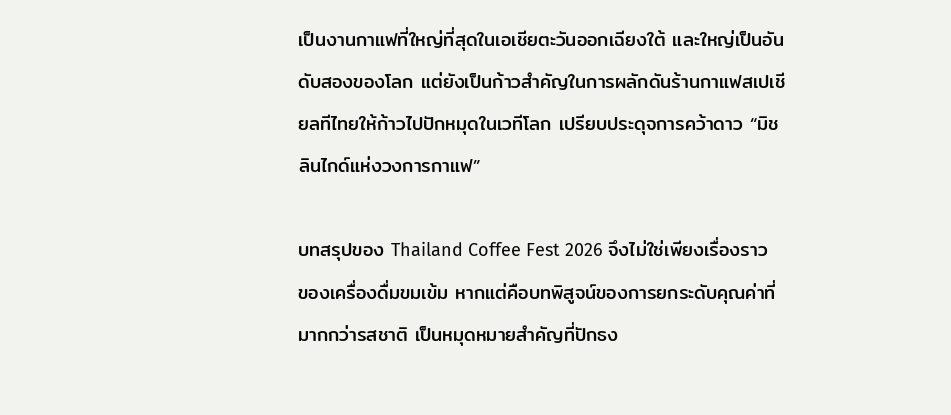เป็นงานกาแฟที่ใหญ่ที่สุดในเอเชียตะวันออกเฉียงใต้ และใหญ่เป็นอันดับสองของโลก แต่ยังเป็นก้าวสำคัญในการผลักดันร้านกาแฟสเปเชียลทีไทยให้ก้าวไปปักหมุดในเวทีโลก เปรียบประดุจการคว้าดาว “มิชลินไกด์แห่งวงการกาแฟ”

บทสรุปของ Thailand Coffee Fest 2026 จึงไม่ใช่เพียงเรื่องราวของเครื่องดื่มขมเข้ม หากแต่คือบทพิสูจน์ของการยกระดับคุณค่าที่มากกว่ารสชาติ เป็นหมุดหมายสำคัญที่ปักธง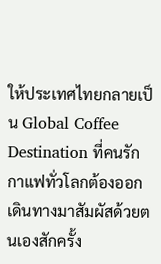ให้ประเทศไทยกลายเป็น Global Coffee Destination ที่คนรักกาแฟทั่วโลกต้องออกเดินทางมาสัมผัสด้วยตนเองสักครั้ง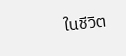ในชีวิต